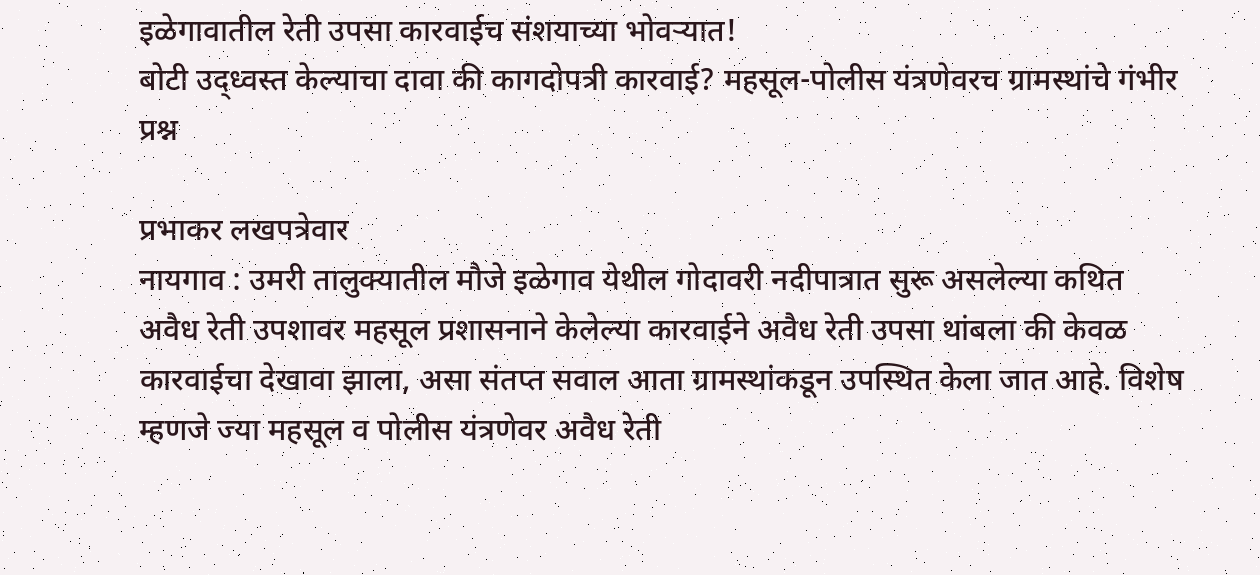इळेगावातील रेती उपसा कारवाईच संशयाच्या भोवऱ्यात!
बोटी उद्ध्वस्त केल्याचा दावा की कागदोपत्री कारवाई? महसूल-पोलीस यंत्रणेवरच ग्रामस्थांचे गंभीर प्रश्न

प्रभाकर लखपत्रेवार
नायगाव : उमरी तालुक्यातील मौजे इळेगाव येथील गोदावरी नदीपात्रात सुरू असलेल्या कथित अवैध रेती उपशावर महसूल प्रशासनाने केलेल्या कारवाईने अवैध रेती उपसा थांबला की केवळ कारवाईचा देखावा झाला, असा संतप्त सवाल आता ग्रामस्थांकडून उपस्थित केला जात आहे. विशेष म्हणजे ज्या महसूल व पोलीस यंत्रणेवर अवैध रेती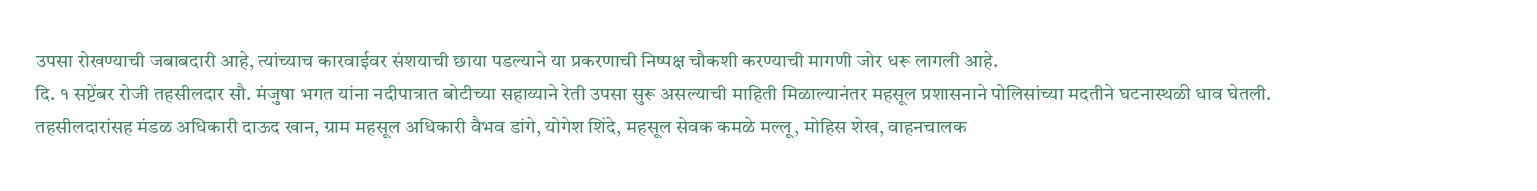उपसा रोखण्याची जबाबदारी आहे, त्यांच्याच कारवाईवर संशयाची छाया पडल्याने या प्रकरणाची निष्पक्ष चौकशी करण्याची मागणी जोर धरू लागली आहे.
दि. १ सप्टेंबर रोजी तहसीलदार सौ. मंजुषा भगत यांना नदीपात्रात बोटीच्या सहाय्याने रेती उपसा सुरू असल्याची माहिती मिळाल्यानंतर महसूल प्रशासनाने पोलिसांच्या मदतीने घटनास्थळी धाव घेतली. तहसीलदारांसह मंडळ अधिकारी दाऊद खान, ग्राम महसूल अधिकारी वैभव डांगे, योगेश शिंदे, महसूल सेवक कमळे मल्लू, मोहिस शेख, वाहनचालक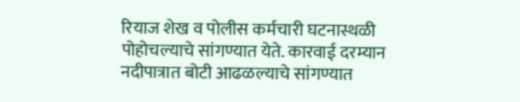रियाज शेख व पोलीस कर्मचारी घटनास्थळी पोहोचल्याचे सांगण्यात येते. कारवाई दरम्यान नदीपात्रात बोटी आढळल्याचे सांगण्यात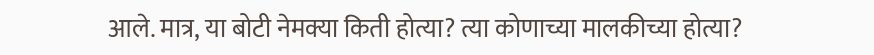आले. मात्र, या बोटी नेमक्या किती होत्या? त्या कोणाच्या मालकीच्या होत्या?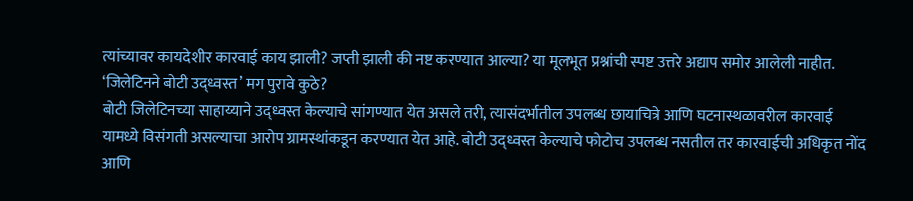त्यांच्यावर कायदेशीर कारवाई काय झाली? जप्ती झाली की नष्ट करण्यात आल्या? या मूलभूत प्रश्नांची स्पष्ट उत्तरे अद्याप समोर आलेली नाहीत.
‘जिलेटिनने बोटी उद्ध्वस्त’ मग पुरावे कुठे?
बोटी जिलेटिनच्या साहाय्याने उद्ध्वस्त केल्याचे सांगण्यात येत असले तरी, त्यासंदर्भातील उपलब्ध छायाचित्रे आणि घटनास्थळावरील कारवाई यामध्ये विसंगती असल्याचा आरोप ग्रामस्थांकडून करण्यात येत आहे. बोटी उद्ध्वस्त केल्याचे फोटोच उपलब्ध नसतील तर कारवाईची अधिकृत नोंद आणि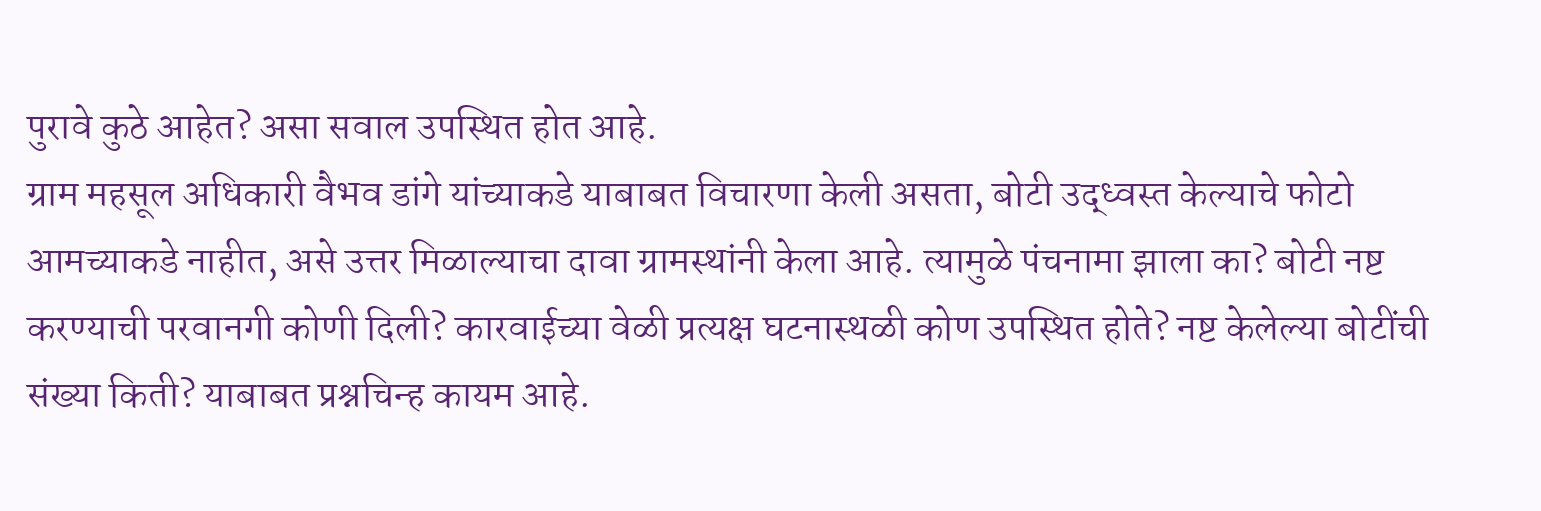पुरावे कुठे आहेत? असा सवाल उपस्थित होत आहे.
ग्राम महसूल अधिकारी वैभव डांगे यांच्याकडे याबाबत विचारणा केली असता, बोटी उद्ध्वस्त केल्याचे फोटो आमच्याकडे नाहीत, असे उत्तर मिळाल्याचा दावा ग्रामस्थांनी केला आहे. त्यामुळे पंचनामा झाला का? बोटी नष्ट करण्याची परवानगी कोणी दिली? कारवाईच्या वेळी प्रत्यक्ष घटनास्थळी कोण उपस्थित होते? नष्ट केलेल्या बोटींची संख्या किती? याबाबत प्रश्नचिन्ह कायम आहे.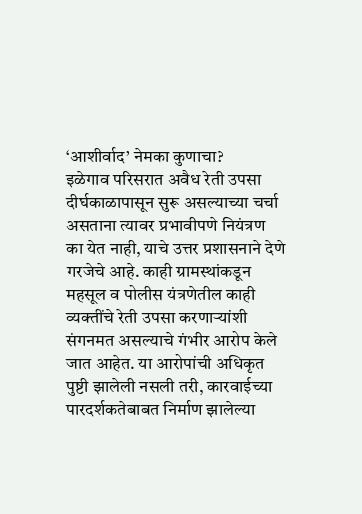‘आशीर्वाद’ नेमका कुणाचा?
इळेगाव परिसरात अवैध रेती उपसा दीर्घकाळापासून सुरू असल्याच्या चर्चा असताना त्यावर प्रभावीपणे नियंत्रण का येत नाही, याचे उत्तर प्रशासनाने देणे गरजेचे आहे. काही ग्रामस्थांकडून महसूल व पोलीस यंत्रणेतील काही व्यक्तींचे रेती उपसा करणाऱ्यांशी संगनमत असल्याचे गंभीर आरोप केले जात आहेत. या आरोपांची अधिकृत पुष्टी झालेली नसली तरी, कारवाईच्या पारदर्शकतेबाबत निर्माण झालेल्या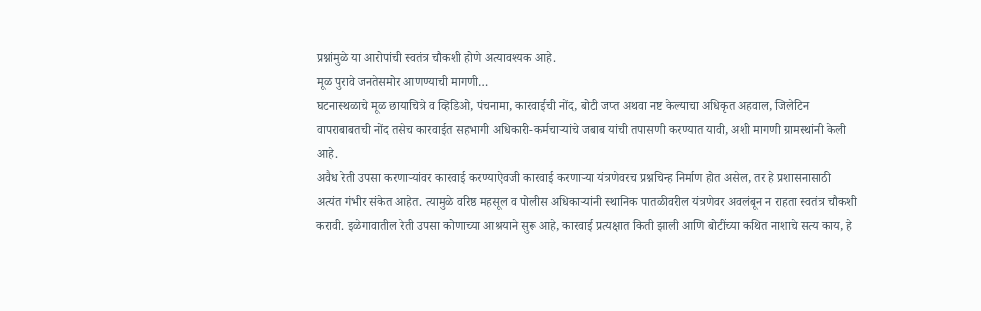प्रश्नांमुळे या आरोपांची स्वतंत्र चौकशी होणे अत्यावश्यक आहे.
मूळ पुरावे जनतेसमोर आणण्याची मागणी…
घटनास्थळाचे मूळ छायाचित्रे व व्हिडिओ, पंचनामा, कारवाईची नोंद, बोटी जप्त अथवा नष्ट केल्याचा अधिकृत अहवाल, जिलेटिन वापराबाबतची नोंद तसेच कारवाईत सहभागी अधिकारी-कर्मचाऱ्यांचे जबाब यांची तपासणी करण्यात यावी, अशी मागणी ग्रामस्थांनी केली आहे.
अवैध रेती उपसा करणाऱ्यांवर कारवाई करण्याऐवजी कारवाई करणाऱ्या यंत्रणेवरच प्रश्नचिन्ह निर्माण होत असेल, तर हे प्रशासनासाठी अत्यंत गंभीर संकेत आहेत. त्यामुळे वरिष्ठ महसूल व पोलीस अधिकाऱ्यांनी स्थानिक पातळीवरील यंत्रणेवर अवलंबून न राहता स्वतंत्र चौकशी करावी. इळेगावातील रेती उपसा कोणाच्या आश्रयाने सुरू आहे, कारवाई प्रत्यक्षात किती झाली आणि बोटींच्या कथित नाशाचे सत्य काय, हे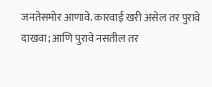जनतेसमोर आणावे. कारवाई खरी असेल तर पुरावे दाखवा; आणि पुरावे नसतील तर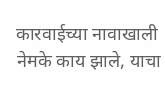कारवाईच्या नावाखाली नेमके काय झाले, याचा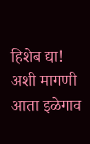हिशेब द्या! अशी मागणी आता इळेगाव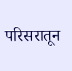परिसरातून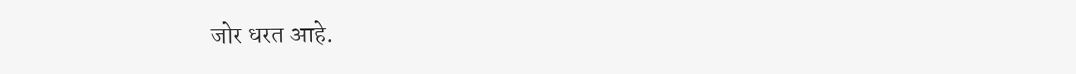जोर धरत आहे.